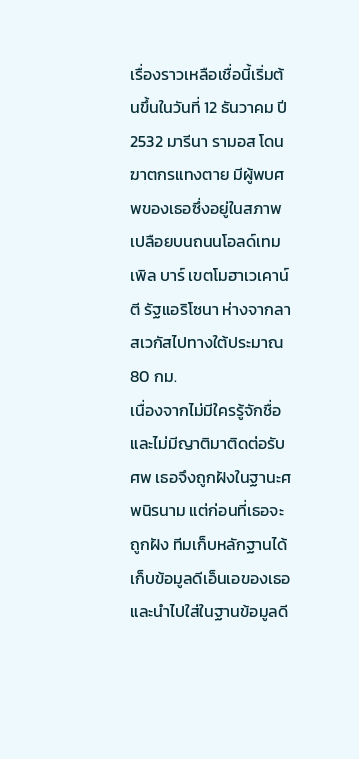เรื่องราวเหลือเชื่อนี้เริ่มต้นขึ้นในวันที่ 12 ธันวาคม ปี 2532 มารีนา รามอส โดนฆาตกรแทงตาย มีผู้พบศพของเธอซึ่งอยู่ในสภาพเปลือยบนถนนโอลด์เทมเพิล บาร์ เขตโมฮาเวเคาน์ตี รัฐแอริโซนา ห่างจากลาสเวกัสไปทางใต้ประมาณ 80 กม.
เนื่องจากไม่มีใครรู้จักชื่อและไม่มีญาติมาติดต่อรับศพ เธอจึงถูกฝังในฐานะศพนิรนาม แต่ก่อนที่เธอจะถูกฝัง ทีมเก็บหลักฐานได้เก็บข้อมูลดีเอ็นเอของเธอและนำไปใส่ในฐานข้อมูลดี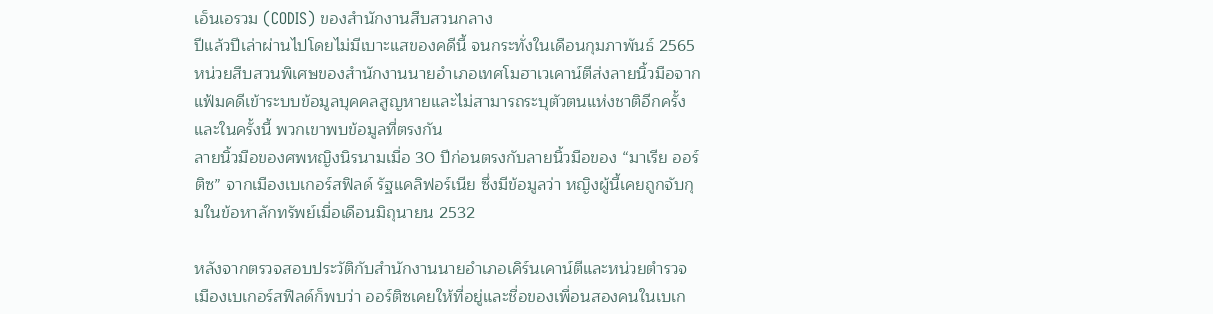เอ็นเอรวม (CODIS) ของสำนักงานสืบสวนกลาง
ปีแล้วปีเล่าผ่านไปโดยไม่มีเบาะแสของคดีนี้ จนกระทั่งในเดือนกุมภาพันธ์ 2565 หน่วยสืบสวนพิเศษของสำนักงานนายอำเภอเทศโมฮาเวเคาน์ตีส่งลายนิ้วมือจากแฟ้มคดีเข้าระบบข้อมูลบุคคลสูญหายและไม่สามารถระบุตัวตนแห่งชาติอีกครั้ง และในครั้งนี้ พวกเขาพบข้อมูลที่ตรงกัน
ลายนิ้วมือของศพหญิงนิรนามเมื่อ 30 ปีก่อนตรงกับลายนิ้วมือของ “มาเรีย ออร์ติซ” จากเมืองเบเกอร์สฟิลด์ รัฐแคลิฟอร์เนีย ซึ่งมีข้อมูลว่า หญิงผู้นี้เคยถูกจับกุมในข้อหาลักทรัพย์เมื่อเดือนมิถุนายน 2532

หลังจากตรวจสอบประวัติกับสำนักงานนายอำเภอเคิร์นเคาน์ตีและหน่วยตำรวจเมืองเบเกอร์สฟิลด์ก็พบว่า ออร์ติซเคยให้ที่อยู่และชื่อของเพื่อนสองคนในเบเก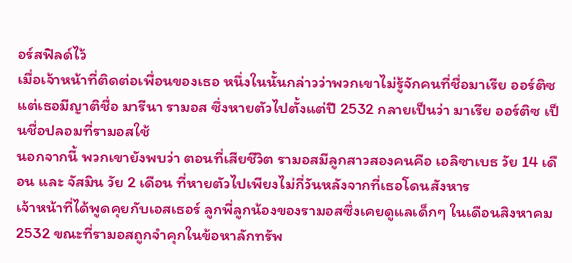อร์สฟิลด์ไว้
เมื่อเจ้าหน้าที่ติดต่อเพื่อนของเธอ หนึ่งในนั้นกล่าวว่าพวกเขาไม่รู้จักคนที่ชื่อมาเรีย ออร์ติซ แต่เธอมีญาติชื่อ มารีนา รามอส ซึ่งหายตัวไปตั้งแต่ปี 2532 กลายเป็นว่า มาเรีย ออร์ติซ เป็นชื่อปลอมที่รามอสใช้
นอกจากนี้ พวกเขายังพบว่า ตอนที่เสียชีวิต รามอสมีลูกสาวสองคนคือ เอลิซาเบธ วัย 14 เดือน และ จัสมิน วัย 2 เดือน ที่หายตัวไปเพียงไม่กี่วันหลังจากที่เธอโดนสังหาร
เจ้าหน้าที่ได้พูดคุยกับเอสเธอร์ ลูกพี่ลูกน้องของรามอสซึ่งเคยดูแลเด็กๆ ในเดือนสิงหาคม 2532 ขณะที่รามอสถูกจำคุกในข้อหาลักทรัพ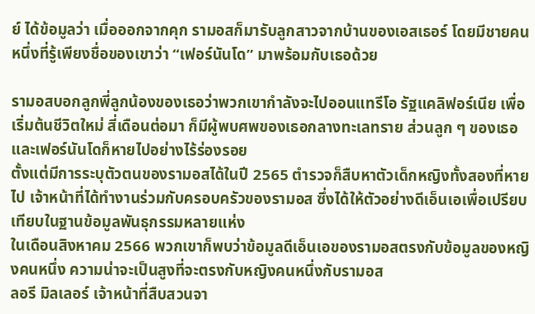ย์ ได้ข้อมูลว่า เมื่อออกจากคุก รามอสก็มารับลูกสาวจากบ้านของเอสเธอร์ โดยมีชายคนหนึ่งที่รู้เพียงชื่อของเขาว่า “เฟอร์นันโด” มาพร้อมกับเธอด้วย

รามอสบอกลูกพี่ลูกน้องของเธอว่าพวกเขากำลังจะไปออนแทรีโอ รัฐแคลิฟอร์เนีย เพื่อเริ่มต้นชีวิตใหม่ สี่เดือนต่อมา ก็มีผู้พบศพของเธอกลางทะเลทราย ส่วนลูก ๆ ของเธอและเฟอร์นันโดก็หายไปอย่างไร้ร่องรอย
ตั้งแต่มีการระบุตัวตนของรามอสได้ในปี 2565 ตำรวจก็สืบหาตัวเด็กหญิงทั้งสองที่หายไป เจ้าหน้าที่ได้ทำงานร่วมกับครอบครัวของรามอส ซึ่งได้ให้ตัวอย่างดีเอ็นเอเพื่อเปรียบเทียบในฐานข้อมูลพันธุกรรมหลายแห่ง
ในเดือนสิงหาคม 2566 พวกเขาก็พบว่าข้อมูลดีเอ็นเอของรามอสตรงกับข้อมูลของหญิงคนหนึ่ง ความน่าจะเป็นสูงที่จะตรงกับหญิงคนหนึ่งกับรามอส
ลอรี มิลเลอร์ เจ้าหน้าที่สืบสวนจา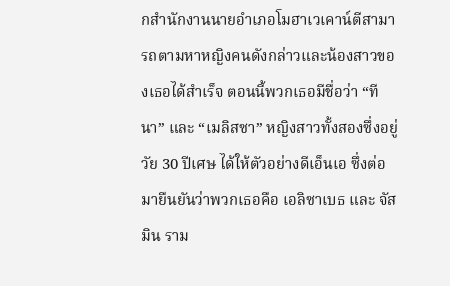กสำนักงานนายอำเภอโมฮาเวเคาน์ตีสามารถตามหาหญิงคนดังกล่าวและน้องสาวของเธอได้สำเร็จ ตอนนี้พวกเธอมีชื่อว่า “ทีนา” และ “เมลิสซา” หญิงสาวทั้งสองซึ่งอยู่วัย 30 ปีเศษ ได้ให้ตัวอย่างดีเอ็นเอ ซึ่งต่อมายืนยันว่าพวกเธอคือ เอลิซาเบธ และ จัสมิน ราม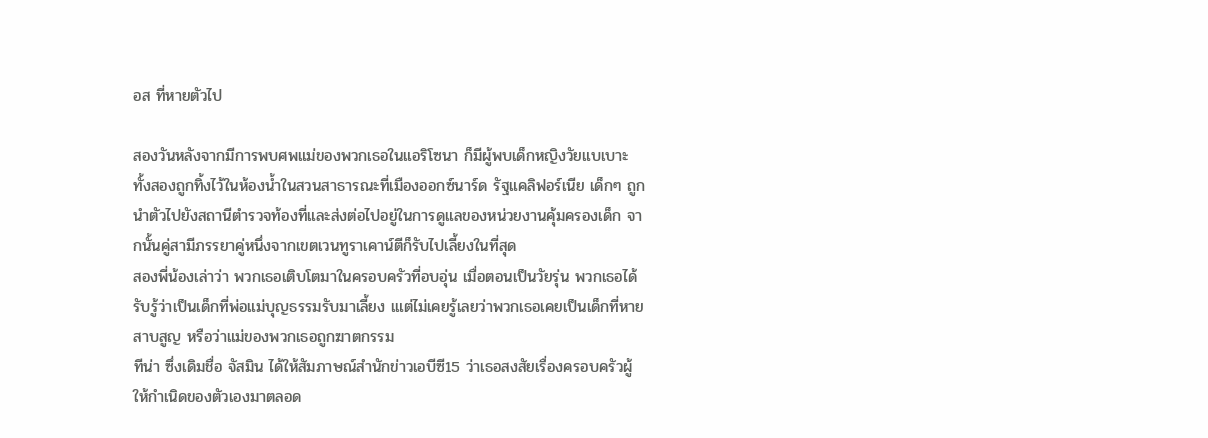อส ที่หายตัวไป

สองวันหลังจากมีการพบศพแม่ของพวกเธอในแอริโซนา ก็มีผู้พบเด็กหญิงวัยแบเบาะทั้งสองถูกทิ้งไว้ในห้องน้ำในสวนสาธารณะที่เมืองออกซ์นาร์ด รัฐแคลิฟอร์เนีย เด็กๆ ถูกนำตัวไปยังสถานีตำรวจท้องที่และส่งต่อไปอยู่ในการดูแลของหน่วยงานคุ้มครองเด็ก จากนั้นคู่สามีภรรยาคู่หนึ่งจากเขตเวนทูราเคาน์ตีก็รับไปเลี้ยงในที่สุด
สองพี่น้องเล่าว่า พวกเธอเติบโตมาในครอบครัวที่อบอุ่น เมื่อตอนเป็นวัยรุ่น พวกเธอได้รับรู้ว่าเป็นเด็กที่พ่อแม่บุญธรรมรับมาเลี้ยง เแต่ไม่เคยรู้เลยว่าพวกเธอเคยเป็นเด็กที่หายสาบสูญ หรือว่าแม่ของพวกเธอถูกฆาตกรรม
ทีน่า ซึ่งเดิมชื่อ จัสมิน ได้ให้สัมภาษณ์สำนักข่าวเอบีซี15 ว่าเธอสงสัยเรื่องครอบครัวผู้ให้กำเนิดของตัวเองมาตลอด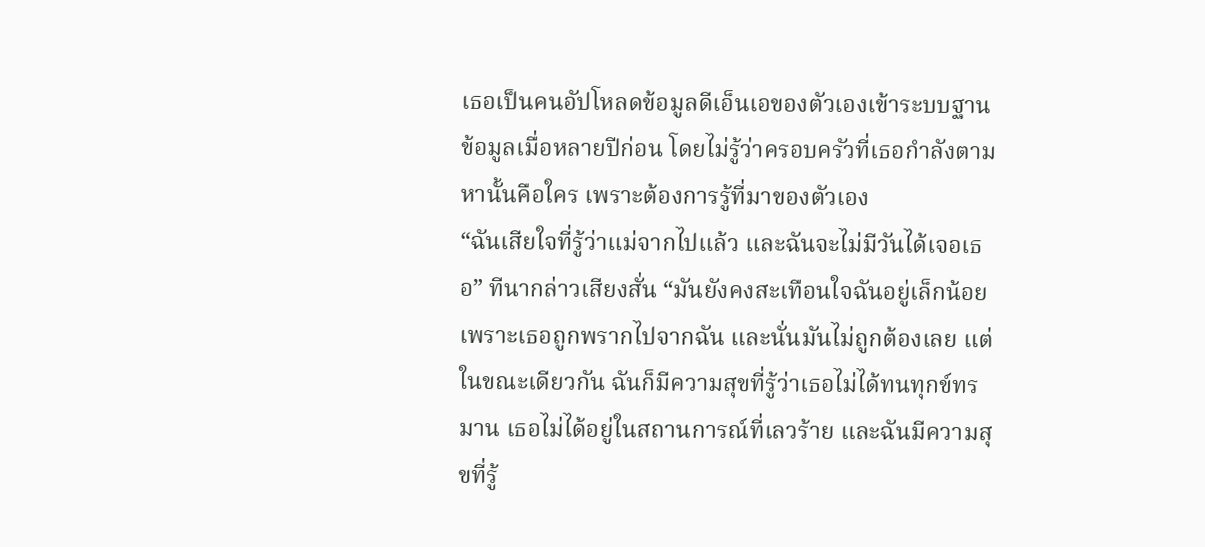เธอเป็นคนอัปโหลดข้อมูลดีเอ็นเอของตัวเองเข้าระบบฐานข้อมูลเมื่อหลายปีก่อน โดยไม่รู้ว่าครอบครัวที่เธอกำลังตามหานั้นคือใคร เพราะต้องการรู้ที่มาของตัวเอง
“ฉันเสียใจที่รู้ว่าแม่จากไปแล้ว และฉันจะไม่มีวันได้เจอเธอ” ทีนากล่าวเสียงสั่น “มันยังคงสะเทือนใจฉันอยู่เล็กน้อย เพราะเธอถูกพรากไปจากฉัน และนั่นมันไม่ถูกต้องเลย แต่ในขณะเดียวกัน ฉันก็มีความสุขที่รู้ว่าเธอไม่ได้ทนทุกข์ทรมาน เธอไม่ได้อยู่ในสถานการณ์ที่เลวร้าย และฉันมีความสุขที่รู้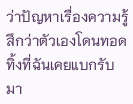ว่าปัญหาเรื่องความรู้สึกว่าตัวเองโดนทอดทิ้งที่ฉันเคยแบกรับมา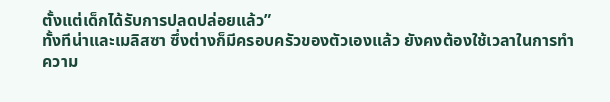ตั้งแต่เด็กได้รับการปลดปล่อยแล้ว”
ทั้งทีน่าและเมลิสซา ซึ่งต่างก็มีครอบครัวของตัวเองแล้ว ยังคงต้องใช้เวลาในการทำความ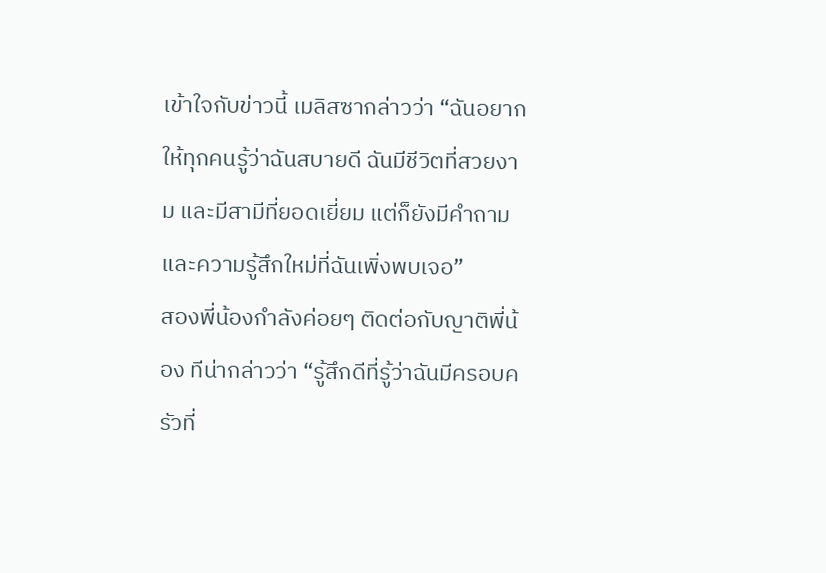เข้าใจกับข่าวนี้ เมลิสซากล่าวว่า “ฉันอยากให้ทุกคนรู้ว่าฉันสบายดี ฉันมีชีวิตที่สวยงาม และมีสามีที่ยอดเยี่ยม แต่ก็ยังมีคำถามและความรู้สึกใหม่ที่ฉันเพิ่งพบเจอ”
สองพี่น้องกำลังค่อยๆ ติดต่อกับญาติพี่น้อง ทีน่ากล่าวว่า “รู้สึกดีที่รู้ว่าฉันมีครอบครัวที่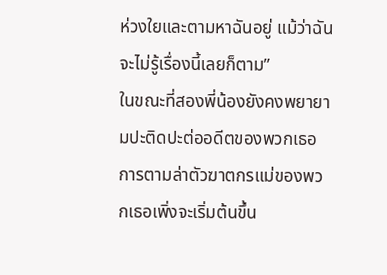ห่วงใยและตามหาฉันอยู่ แม้ว่าฉันจะไม่รู้เรื่องนี้เลยก็ตาม”
ในขณะที่สองพี่น้องยังคงพยายามปะติดปะต่ออดีตของพวกเธอ การตามล่าตัวฆาตกรแม่ของพวกเธอเพิ่งจะเริ่มต้นขึ้น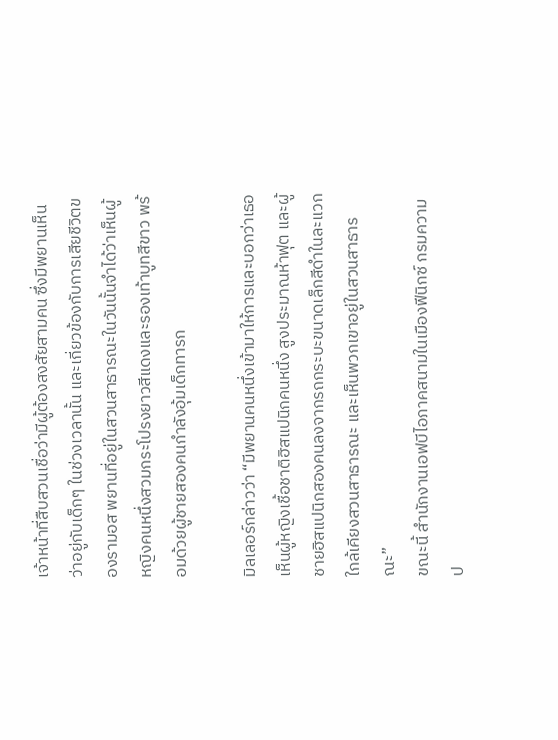เจ้าหน้าที่สืบสวนเชื่อว่ามีผู้ต้องสงสัยสามคน ซึ่งมีพยานเห็นว่าอยู่กับเด็กๆ ในช่วงเวลานั้น และเกี่ยวข้องกับการเสียชีวิตของรามอส พยานที่อยู่ในสวนสาธารณะในวันนั้นจำได้ว่าเห็นผู้หญิงคนหนึ่งสวมกระโปรงยาวสีแดงและรองเท้าบูทสีขาว พร้อมด้วยผู้ชายสองคนกำลังอุ้มเด็กทารก

มิลเลอร์กล่าวว่า “มีพยานคนหนึ่งเข้ามาให้การและบอกว่าเธอเห็นผู้หญิงเชื้อชาติฮิสแปนิกคนหนึ่ง สูงประมาณห้าฟุต และผู้ชายฮิสแปนิกสองคนลงจากรถกระบะขนาดเล็กสีดำในละแวกใกล้เคียงสวนสาธารณะ และเห็นพวกเขาอยู่ในสวนสาธารณะ”
ขณะนี้ สำนักงานเอฟบีไอภาคสนามในเมืองฟีนิกซ์ กรมความป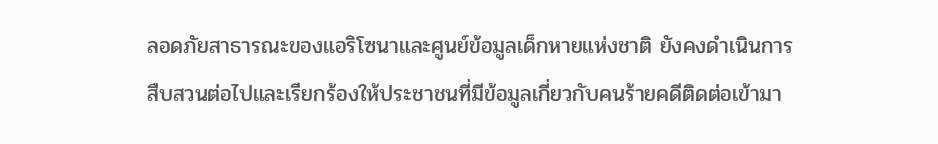ลอดภัยสาธารณะของแอริโซนาและศูนย์ข้อมูลเด็กหายแห่งชาติ ยังคงดำเนินการสืบสวนต่อไปและเรียกร้องให้ประชาชนที่มีข้อมูลเกี่ยวกับคนร้ายคดีติดต่อเข้ามา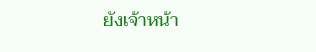ยังเจ้าหน้า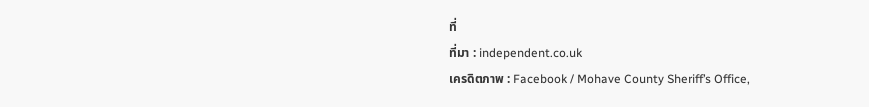ที่
ที่มา : independent.co.uk
เครดิตภาพ : Facebook / Mohave County Sheriff’s Office,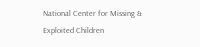National Center for Missing & Exploited Children